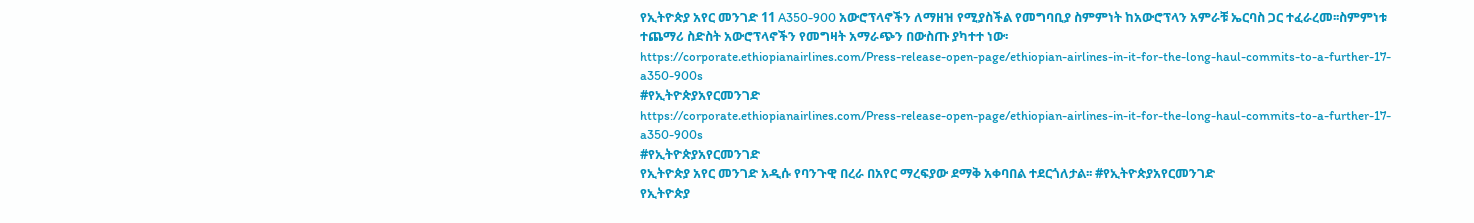የኢትዮጵያ አየር መንገድ 11 A350-900 አውሮፕላኖችን ለማዘዝ የሚያስችል የመግባቢያ ስምምነት ከአውሮፕላን አምራቹ ኤርባስ ጋር ተፈራረመ፡፡ስምምነቱ ተጨማሪ ስድስት አውሮፕላኖችን የመግዛት አማራጭን በውስጡ ያካተተ ነው፡
https://corporate.ethiopianairlines.com/Press-release-open-page/ethiopian-airlines-in-it-for-the-long-haul-commits-to-a-further-17-a350-900s
#የኢትዮጵያአየርመንገድ
https://corporate.ethiopianairlines.com/Press-release-open-page/ethiopian-airlines-in-it-for-the-long-haul-commits-to-a-further-17-a350-900s
#የኢትዮጵያአየርመንገድ
የኢትዮጵያ አየር መንገድ አዲሱ የባንጉዊ በረራ በአየር ማረፍያው ደማቅ አቀባበል ተደርጎለታል፡፡ #የኢትዮጵያአየርመንገድ
የኢትዮጵያ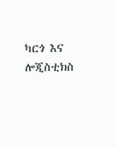ካርጎ እና ሎጂስቲክስ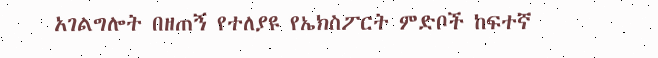አገልግሎት በዘጠኝ የተለያዩ የኤክስፖርት ምድቦች ከፍተኛ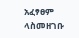አፈፃፀም ላስመዘገቡ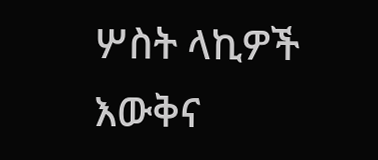ሦስት ላኪዎች እውቅና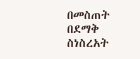በመስጠት በደማቅ ስነስረአት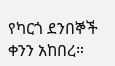የካርጎ ደንበኞች ቀንን አከበረ።